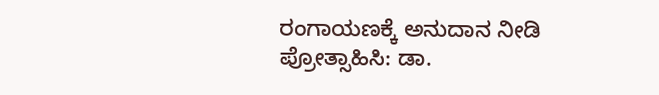ರಂಗಾಯಣಕ್ಕೆ ಅನುದಾನ ನೀಡಿ ಪ್ರೋತ್ಸಾಹಿಸಿ: ಡಾ.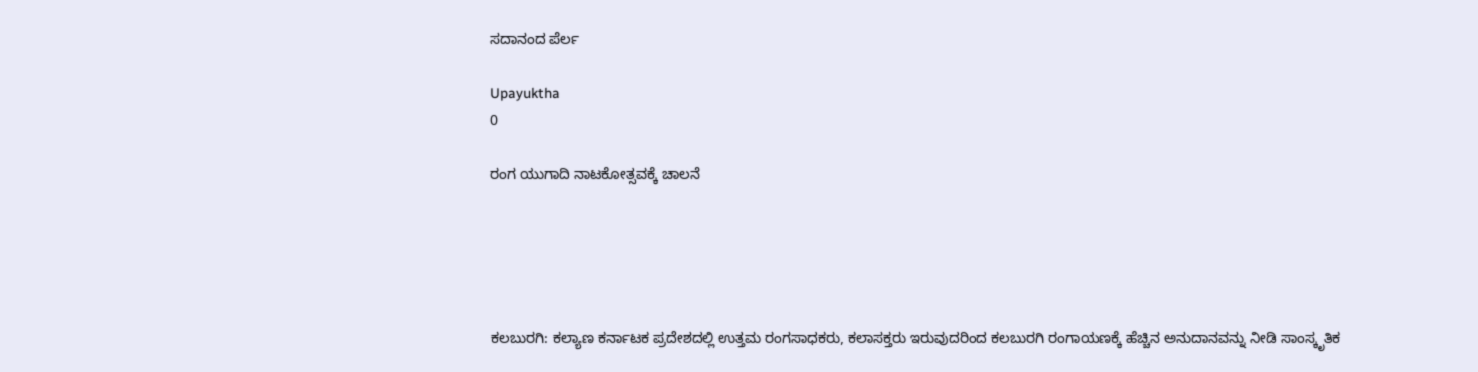ಸದಾನಂದ ಪೆರ್ಲ

Upayuktha
0

ರಂಗ ಯುಗಾದಿ ನಾಟಕೋತ್ಸವಕ್ಕೆ ಚಾಲನೆ





ಕಲಬುರಗಿ: ಕಲ್ಯಾಣ ಕರ್ನಾಟಕ ಪ್ರದೇಶದಲ್ಲಿ ಉತ್ತಮ ರಂಗಸಾಧಕರು, ಕಲಾಸಕ್ತರು ಇರುವುದರಿಂದ ಕಲಬುರಗಿ ರಂಗಾಯಣಕ್ಕೆ ಹೆಚ್ಚಿನ ಅನುದಾನವನ್ನು ನೀಡಿ ಸಾಂಸ್ಕೃತಿಕ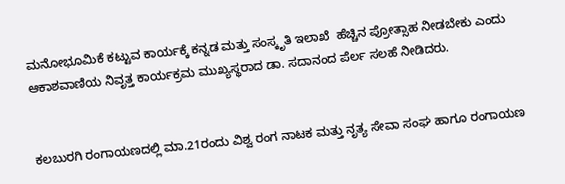ಮನೋಭೂಮಿಕೆ ಕಟ್ಟುವ ಕಾರ್ಯಕ್ಕೆ ಕನ್ನಡ ಮತ್ತು ಸಂಸ್ಕೃತಿ ಇಲಾಖೆ  ಹೆಚ್ಚಿನ ಪ್ರೋತ್ಸಾಹ ನೀಡಬೇಕು ಎಂದು ಆಕಾಶವಾಣಿಯ ನಿವೃತ್ತ ಕಾರ್ಯಕ್ರಮ ಮುಖ್ಯಸ್ಥರಾದ ಡಾ. ಸದಾನಂದ ಪೆರ್ಲ ಸಲಹೆ ನೀಡಿದರು.


ಕಲಬುರಗಿ ರಂಗಾಯಣದಲ್ಲಿ ಮಾ.21ರಂದು ವಿಶ್ವ ರಂಗ ನಾಟಕ ಮತ್ತು ನೃತ್ಯ ಸೇವಾ ಸಂಘ ಹಾಗೂ ರಂಗಾಯಣ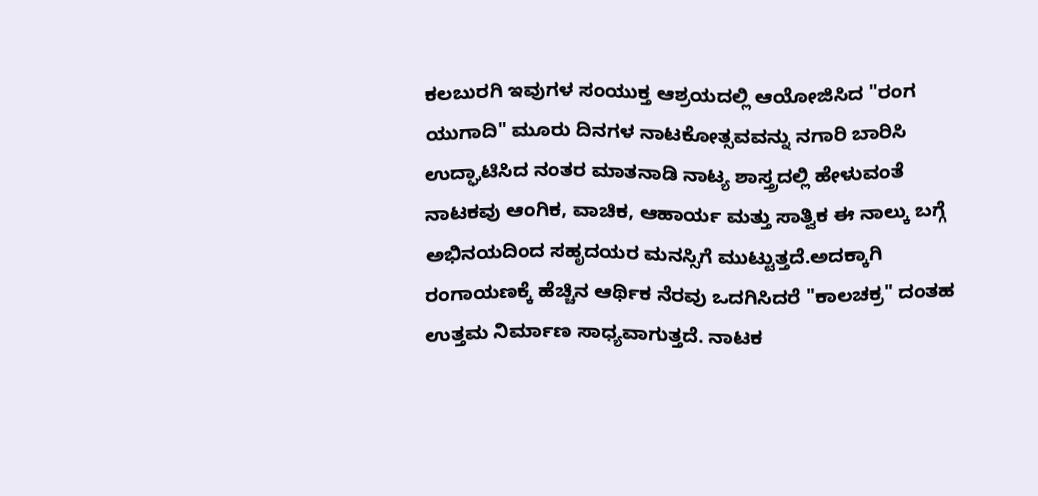ಕಲಬುರಗಿ ಇವುಗಳ ಸಂಯುಕ್ತ ಆಶ್ರಯದಲ್ಲಿ ಆಯೋಜಿಸಿದ "ರಂಗ ಯುಗಾದಿ" ಮೂರು ದಿನಗಳ ನಾಟಕೋತ್ಸವವನ್ನು ನಗಾರಿ ಬಾರಿಸಿ ಉದ್ಘಾಟಿಸಿದ ನಂತರ ಮಾತನಾಡಿ ನಾಟ್ಯ ಶಾಸ್ತ್ರದಲ್ಲಿ ಹೇಳುವಂತೆ ನಾಟಕವು ಆಂಗಿಕ, ವಾಚಿಕ, ಆಹಾರ್ಯ ಮತ್ತು ಸಾತ್ವಿಕ ಈ ನಾಲ್ಕು ಬಗ್ಗೆ ಅಭಿನಯದಿಂದ ಸಹೃದಯರ ಮನಸ್ಸಿಗೆ ಮುಟ್ಟುತ್ತದೆ.ಅದಕ್ಕಾಗಿ ರಂಗಾಯಣಕ್ಕೆ ಹೆಚ್ಚಿನ ಆರ್ಥಿಕ ನೆರವು ಒದಗಿಸಿದರೆ "ಕಾಲಚಕ್ರ" ದಂತಹ ಉತ್ತಮ ನಿರ್ಮಾಣ ಸಾಧ್ಯವಾಗುತ್ತದೆ. ನಾಟಕ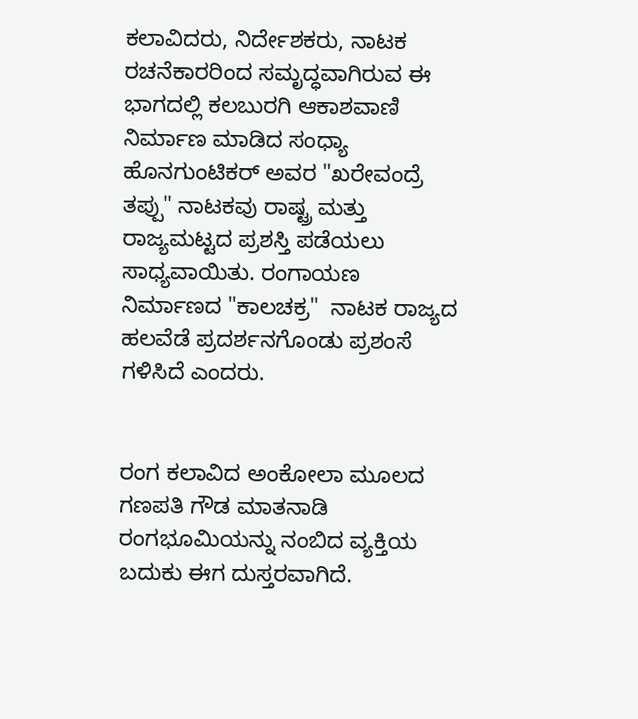ಕಲಾವಿದರು, ನಿರ್ದೇಶಕರು, ನಾಟಕ ರಚನೆಕಾರರಿಂದ ಸಮೃದ್ಧವಾಗಿರುವ ಈ ಭಾಗದಲ್ಲಿ ಕಲಬುರಗಿ ಆಕಾಶವಾಣಿ ನಿರ್ಮಾಣ ಮಾಡಿದ ಸಂಧ್ಯಾ ಹೊನಗುಂಟಿಕರ್ ಅವರ "ಖರೇವಂದ್ರೆ ತಪ್ಪು" ನಾಟಕವು ರಾಷ್ಟ್ರ ಮತ್ತು ರಾಜ್ಯಮಟ್ಟದ ಪ್ರಶಸ್ತಿ ಪಡೆಯಲು ಸಾಧ್ಯವಾಯಿತು. ರಂಗಾಯಣ ನಿರ್ಮಾಣದ "ಕಾಲಚಕ್ರ"  ನಾಟಕ ರಾಜ್ಯದ ಹಲವೆಡೆ ಪ್ರದರ್ಶನಗೊಂಡು ಪ್ರಶಂಸೆ ಗಳಿಸಿದೆ ಎಂದರು.


ರಂಗ ಕಲಾವಿದ ಅಂಕೋಲಾ ಮೂಲದ ಗಣಪತಿ ಗೌಡ ಮಾತನಾಡಿ ರಂಗಭೂಮಿಯನ್ನು ನಂಬಿದ ವ್ಯಕ್ತಿಯ ಬದುಕು ಈಗ ದುಸ್ತರವಾಗಿದೆ.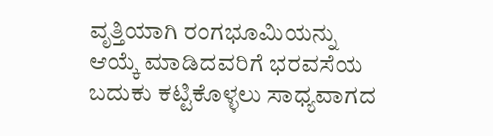ವೃತ್ತಿಯಾಗಿ ರಂಗಭೂಮಿಯನ್ನು ಆಯ್ಕೆ ಮಾಡಿದವರಿಗೆ ಭರವಸೆಯ ಬದುಕು ಕಟ್ಟಿಕೊಳ್ಳಲು ಸಾಧ್ಯವಾಗದ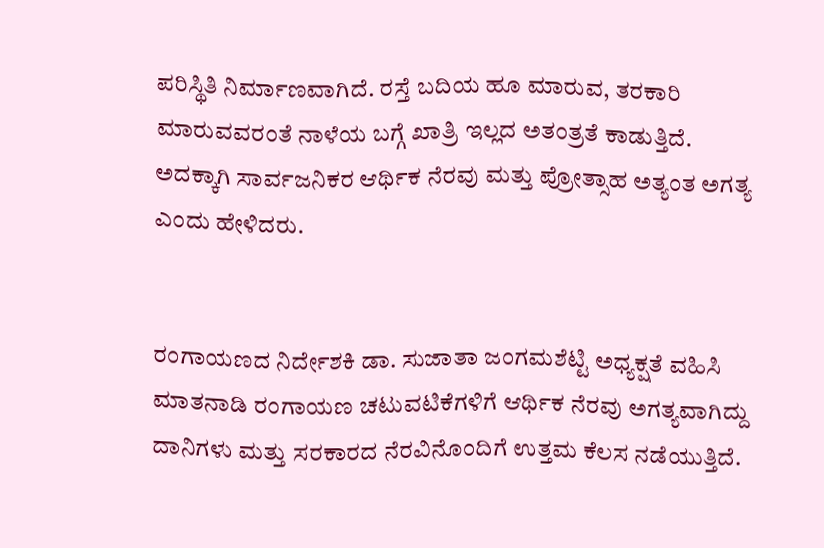ಪರಿಸ್ಥಿತಿ ನಿರ್ಮಾಣವಾಗಿದೆ. ರಸ್ತೆ ಬದಿಯ ಹೂ ಮಾರುವ, ತರಕಾರಿ ಮಾರುವವರಂತೆ ನಾಳೆಯ ಬಗ್ಗೆ ಖಾತ್ರಿ ಇಲ್ಲದ ಅತಂತ್ರತೆ ಕಾಡುತ್ತಿದೆ. ಅದಕ್ಕಾಗಿ ಸಾರ್ವಜನಿಕರ ಆರ್ಥಿಕ ನೆರವು ಮತ್ತು ಪ್ರೋತ್ಸಾಹ ಅತ್ಯಂತ ಅಗತ್ಯ ಎಂದು ಹೇಳಿದರು.


ರಂಗಾಯಣದ ನಿರ್ದೇಶಕಿ ಡಾ. ಸುಜಾತಾ ಜಂಗಮಶೆಟ್ಟಿ ಅಧ್ಯಕ್ಷತೆ ವಹಿಸಿ ಮಾತನಾಡಿ ರಂಗಾಯಣ ಚಟುವಟಿಕೆಗಳಿಗೆ ಆರ್ಥಿಕ ನೆರವು ಅಗತ್ಯವಾಗಿದ್ದು ದಾನಿಗಳು ಮತ್ತು ಸರಕಾರದ ನೆರವಿನೊಂದಿಗೆ ಉತ್ತಮ ಕೆಲಸ ನಡೆಯುತ್ತಿದೆ.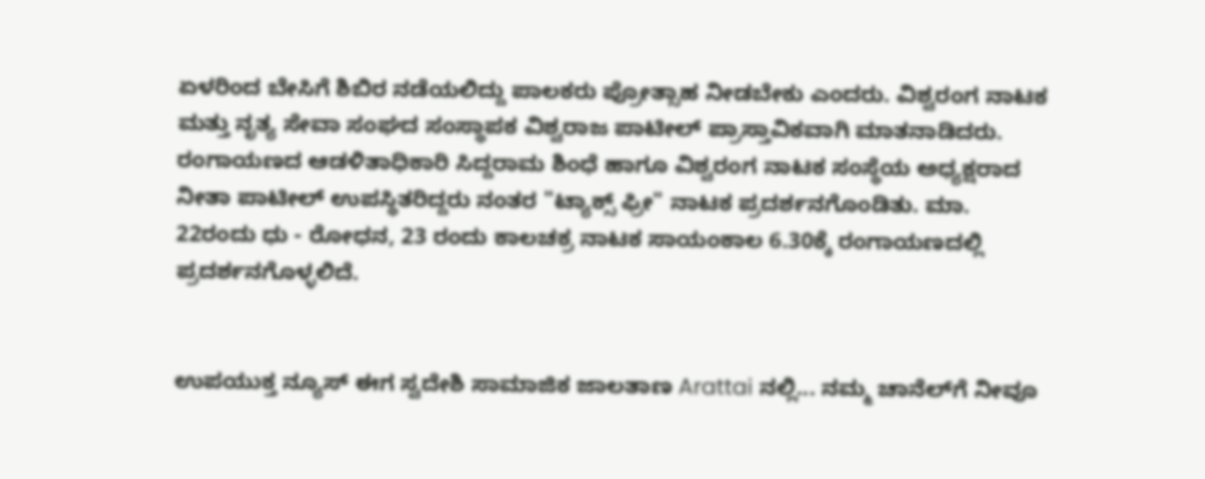ಏಳರಿಂದ ಬೇಸಿಗೆ ಶಿಬಿರ ನಡೆಯಲಿದ್ದು ಪಾಲಕರು ಪ್ರೋತ್ಸಾಹ ನೀಡಬೇಕು ಎಂದರು. ವಿಶ್ವರಂಗ ನಾಟಕ ಮತ್ತು ನೃತ್ಯ ಸೇವಾ ಸಂಘದ ಸಂಸ್ಥಾಪಕ ವಿಶ್ವರಾಜ ಪಾಟೀಲ್ ಪ್ರಾಸ್ತಾವಿಕವಾಗಿ ಮಾತನಾಡಿದರು. ರಂಗಾಯಣದ ಆಡಳಿತಾಧಿಕಾರಿ ಸಿದ್ದರಾಮ ಶಿಂಧೆ ಹಾಗೂ ವಿಶ್ವರಂಗ ನಾಟಕ ಸಂಸ್ಥೆಯ ಅಧ್ಯಕ್ಷರಾದ ನೀತಾ ಪಾಟೀಲ್ ಉಪಸ್ಥಿತರಿದ್ದರು ನಂತರ "ಟ್ಯಾಕ್ಸ್ ಫ್ರೀ" ನಾಟಕ ಪ್ರದರ್ಶನಗೊಂಡಿತು. ಮಾ. 22ರಂದು ಧು - ರೋಧನ, 23 ರಂದು ಕಾಲಚಕ್ರ ನಾಟಕ ಸಾಯಂಕಾಲ 6.30ಕ್ಕೆ ರಂಗಾಯಣದಲ್ಲಿ ಪ್ರದರ್ಶನಗೊಳ್ಳಲಿದೆ.


ಉಪಯುಕ್ತ ನ್ಯೂಸ್ ಈಗ ಸ್ವದೇಶಿ ಸಾಮಾಜಿಕ ಜಾಲತಾಣ Arattai ನಲ್ಲಿ... ನಮ್ಮ ಚಾನೆಲ್‌ಗೆ ನೀವೂ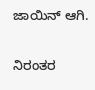ಜಾಯಿನ್ ಆಗಿ.


ನಿರಂತರ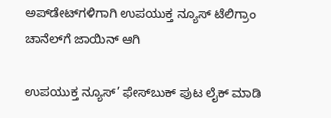ಅಪ್‌ಡೇಟ್‌ಗಳಿಗಾಗಿ ಉಪಯುಕ್ತ ನ್ಯೂಸ್‌ ಟೆಲಿಗ್ರಾಂ ಚಾನೆಲ್‌ಗೆ ಜಾಯಿನ್‌ ಆಗಿ

ಉಪಯುಕ್ತ ನ್ಯೂಸ್‌’ ಫೇಸ್‌ಬುಕ್ ಪುಟ ಲೈಕ್ ಮಾಡಿ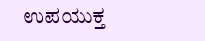ಉಪಯುಕ್ತ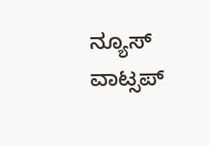ನ್ಯೂಸ್‌ ವಾಟ್ಸಪ್‌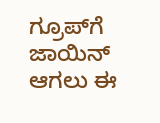ಗ್ರೂಪ್‌ಗೆ ಜಾಯಿನ್ ಆಗಲು ಈ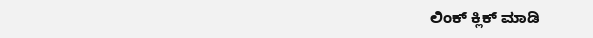ಲಿಂಕ್ ಕ್ಲಿಕ್ ಮಾಡಿ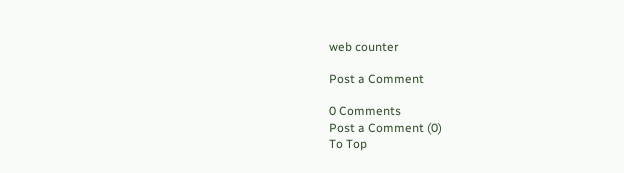web counter

Post a Comment

0 Comments
Post a Comment (0)
To Top